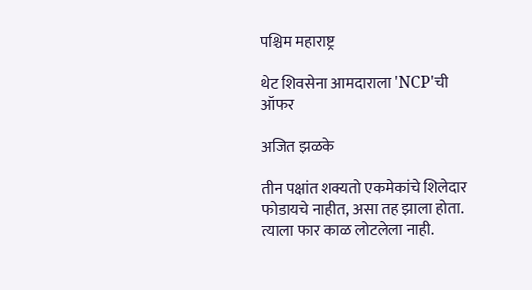पश्चिम महाराष्ट्र

थेट शिवसेना आमदाराला 'NCP'ची ऑफर

अजित झळके

तीन पक्षांत शक्यतो एकमेकांचे शिलेदार फोडायचे नाहीत, असा तह झाला होता. त्याला फार काळ लोटलेला नाही.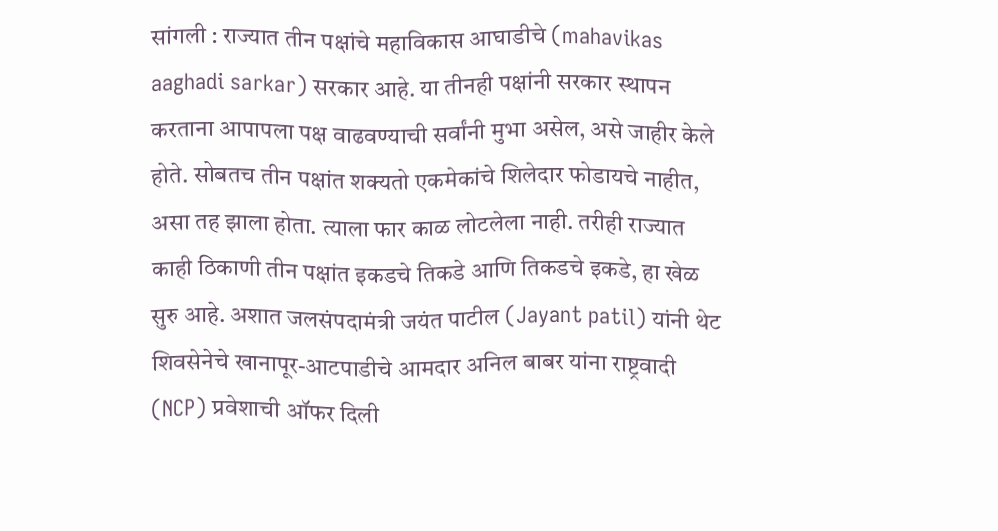सांगली : राज्यात तीन पक्षांचे महाविकास आघाडीचे (mahavikas aaghadi sarkar) सरकार आहे. या तीनही पक्षांनी सरकार स्थापन करताना आपापला पक्ष वाढवण्याची सर्वांनी मुभा असेल, असे जाहीर केले होते. सोबतच तीन पक्षांत शक्यतो एकमेकांचे शिलेदार फोडायचे नाहीत, असा तह झाला होता. त्याला फार काळ लोटलेला नाही. तरीही राज्यात काही ठिकाणी तीन पक्षांत इकडचे तिकडे आणि तिकडचे इकडे, हा खेळ सुरु आहे. अशात जलसंपदामंत्री जयंत पाटील (Jayant patil) यांनी थेट शिवसेनेचे खानापूर-आटपाडीचे आमदार अनिल बाबर यांना राष्ट्रवादी (NCP) प्रवेशाची ऑफर दिली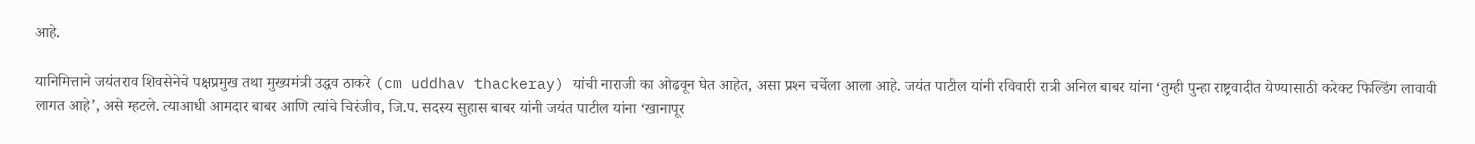आहे.

यानिमित्ताने जयंतराव शिवसेनेचे पक्षप्रमुख तथा मुख्यमंत्री उद्धव ठाकरे (cm uddhav thackeray) यांची नाराजी का ओढवून घेत आहेत, असा प्रश्‍न चर्चेला आला आहे. जयंत पाटील यांनी रविवारी रात्री अनिल बाबर यांना ‘तुम्ही पुन्हा राष्ट्रवादीत येण्यासाठी करेक्ट फिल्डिंग लावावी लागत आहे’, असे म्हटले. त्याआधी आमदार बाबर आणि त्यांचे चिरंजीव, जि.प. सदस्य सुहास बाबर यांनी जयंत पाटील यांना ‘खानापूर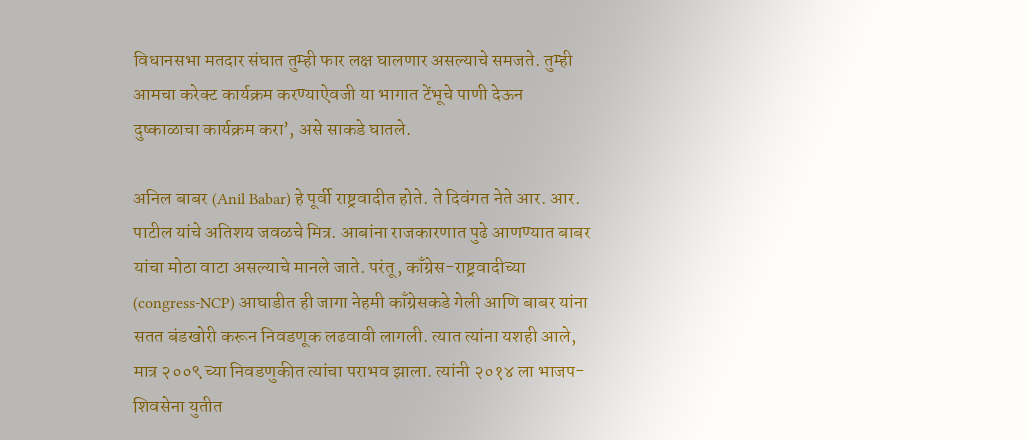विधानसभा मतदार संघात तुम्ही फार लक्ष घालणार असल्याचे समजते. तुम्ही आमचा करेक्ट कार्यक्रम करण्याऐवजी या भागात टेंभूचे पाणी देऊन दुष्काळाचा कार्यक्रम करा’, असे साकडे घातले.

अनिल बाबर (Anil Babar) हे पूर्वी राष्ट्रवादीत होते. ते दिवंगत नेते आर. आर. पाटील यांचे अतिशय जवळचे मित्र. आबांना राजकारणात पुढे आणण्यात बाबर यांचा मोठा वाटा असल्याचे मानले जाते. परंतू, काँग्रेस-राष्ट्रवादीच्या (congress-NCP) आघाडीत ही जागा नेहमी काँग्रेसकडे गेली आणि बाबर यांना सतत बंडखोरी करून निवडणूक लढवावी लागली. त्यात त्यांना यशही आले, मात्र २००९ च्या निवडणुकीत त्यांचा पराभव झाला. त्यांनी २०१४ ला भाजप-शिवसेना युतीत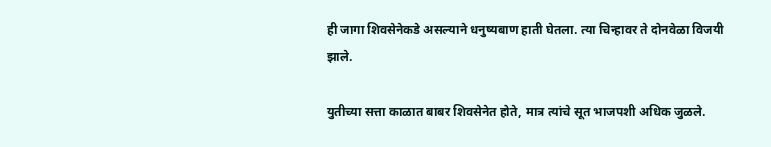ही जागा शिवसेनेकडे असल्याने धनुष्यबाण हाती घेतला. त्या चिन्हावर ते दोनवेळा विजयी झाले.

युतीच्या सत्ता काळात बाबर शिवसेनेत होते, मात्र त्यांचे सूत भाजपशी अधिक जुळले.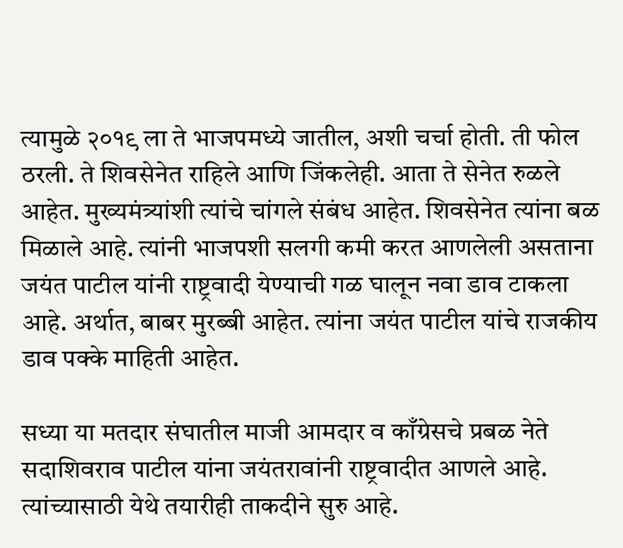त्यामुळे २०१९ ला ते भाजपमध्ये जातील, अशी चर्चा होती. ती फोल ठरली. ते शिवसेनेत राहिले आणि जिंकलेही. आता ते सेनेत रुळले आहेत. मुख्यमंत्र्यांशी त्यांचे चांगले संबंध आहेत. शिवसेनेत त्यांना बळ मिळाले आहे. त्यांनी भाजपशी सलगी कमी करत आणलेली असताना जयंत पाटील यांनी राष्ट्रवादी येण्याची गळ घालून नवा डाव टाकला आहे. अर्थात, बाबर मुरब्बी आहेत. त्यांना जयंत पाटील यांचे राजकीय डाव पक्के माहिती आहेत.

सध्या या मतदार संघातील माजी आमदार व काँग्रेसचे प्रबळ नेते सदाशिवराव पाटील यांना जयंतरावांनी राष्ट्रवादीत आणले आहे. त्यांच्यासाठी येथे तयारीही ताकदीने सुरु आहे.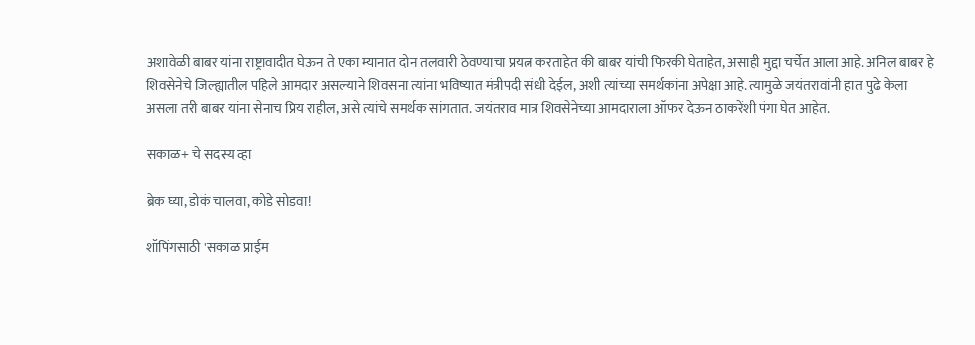अशावेळी बाबर यांना राष्ट्रावादीत घेऊन ते एका म्यानात दोन तलवारी ठेवण्याचा प्रयत्न करताहेत की बाबर यांची फिरकी घेताहेत, असाही मुद्दा चर्चेत आला आहे. अनिल बाबर हे शिवसेनेचे जिल्ह्यातील पहिले आमदार असल्याने शिवसना त्यांना भविष्यात मंत्रीपदी संधी देईल, अशी त्यांच्या समर्थकांना अपेक्षा आहे. त्यामुळे जयंतरावांनी हात पुढे केला असला तरी बाबर यांना सेनाच प्रिय राहील, असे त्यांचे समर्थक सांगतात. जयंतराव मात्र शिवसेनेच्या आमदाराला ऑफर देऊन ठाकरेंशी पंगा घेत आहेत.

सकाळ+ चे सदस्य व्हा

ब्रेक घ्या, डोकं चालवा, कोडे सोडवा!

शॉपिंगसाठी 'सकाळ प्राईम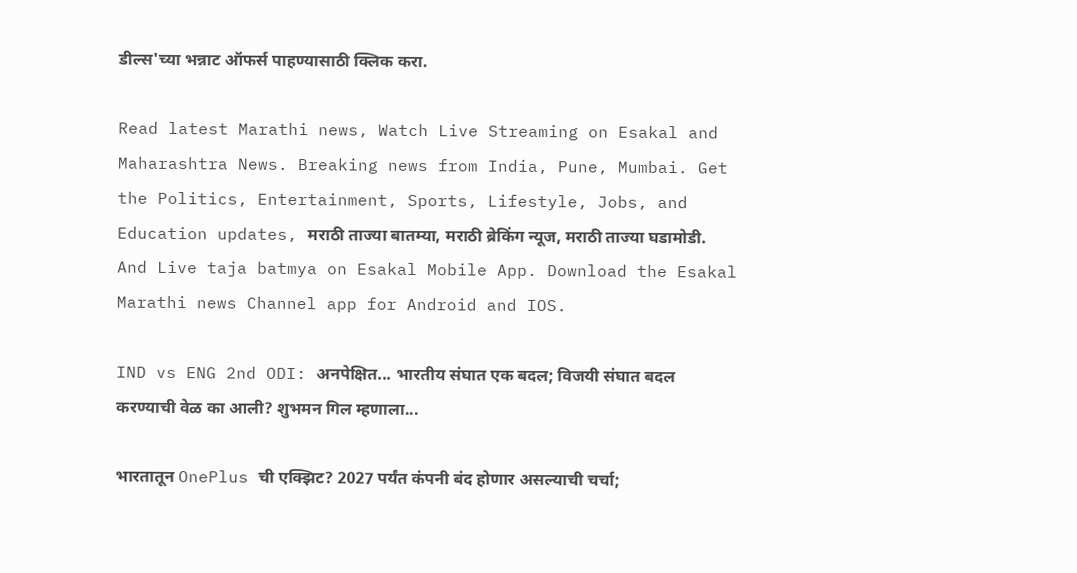डील्स'च्या भन्नाट ऑफर्स पाहण्यासाठी क्लिक करा.

Read latest Marathi news, Watch Live Streaming on Esakal and Maharashtra News. Breaking news from India, Pune, Mumbai. Get the Politics, Entertainment, Sports, Lifestyle, Jobs, and Education updates, मराठी ताज्या बातम्या, मराठी ब्रेकिंग न्यूज, मराठी ताज्या घडामोडी. And Live taja batmya on Esakal Mobile App. Download the Esakal Marathi news Channel app for Android and IOS.

IND vs ENG 2nd ODI: अनपेक्षित... भारतीय संघात एक बदल; विजयी संघात बदल करण्याची वेळ का आली? शुभमन गिल म्हणाला...

भारतातून OnePlus ची एक्झिट? 2027 पर्यंत कंपनी बंद होणार असल्याची चर्चा;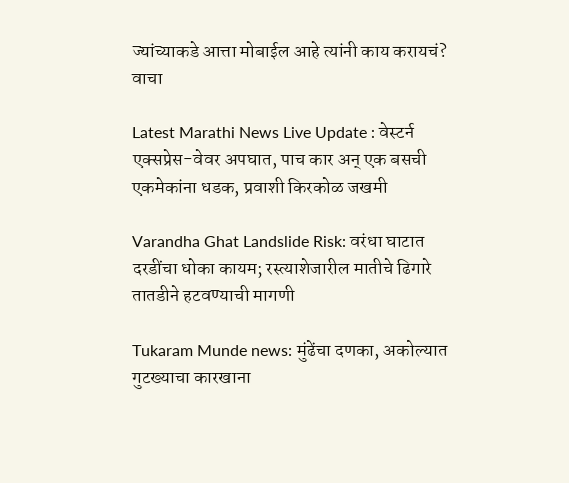ज्यांच्याकडे आत्ता मोबाईल आहे त्यांनी काय करायचं? वाचा

Latest Marathi News Live Update : वेस्टर्न एक्सप्रेस-वेवर अपघात, पाच कार अन् एक बसची एकमेकांना धडक, प्रवाशी किरकोळ जखमी

Varandha Ghat Landslide Risk: वरंधा घाटात दरडींचा धोका कायम; रस्त्याशेजारील मातीचे ढिगारे तातडीने हटवण्याची मागणी

Tukaram Munde news: मुंढेंचा दणका, अकोल्यात गुटख्याचा कारखाना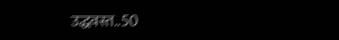उद्धवस्त..50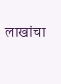लाखांचा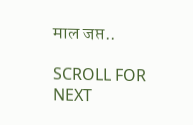माल जप्त..

SCROLL FOR NEXT